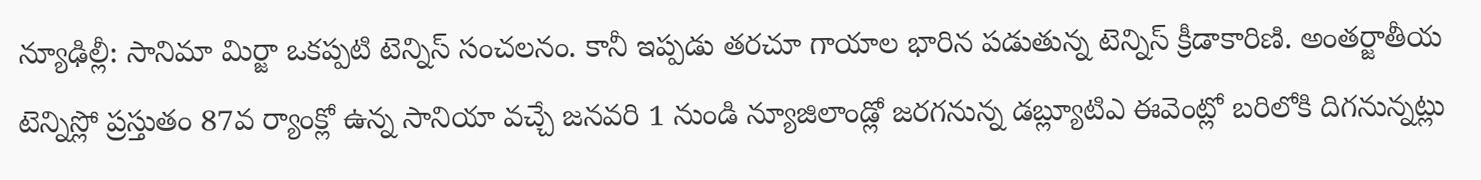న్యూఢిల్లీ: సానిమా మిర్జా ఒకప్పటి టెన్నిస్ సంచలనం. కానీ ఇప్పడు తరచూ గాయాల భారిన పడుతున్న టెన్నిస్ క్రీడాకారిణి. అంతర్జాతీయ టెన్నిస్లో ప్రస్తుతం 87వ ర్యాంక్లో ఉన్న సానియా వచ్చే జనవరి 1 నుండి న్యూజిలాండ్లో జరగనున్న డబ్ల్యూటిఎ ఈవెంట్లో బరిలోకి దిగనున్నట్లు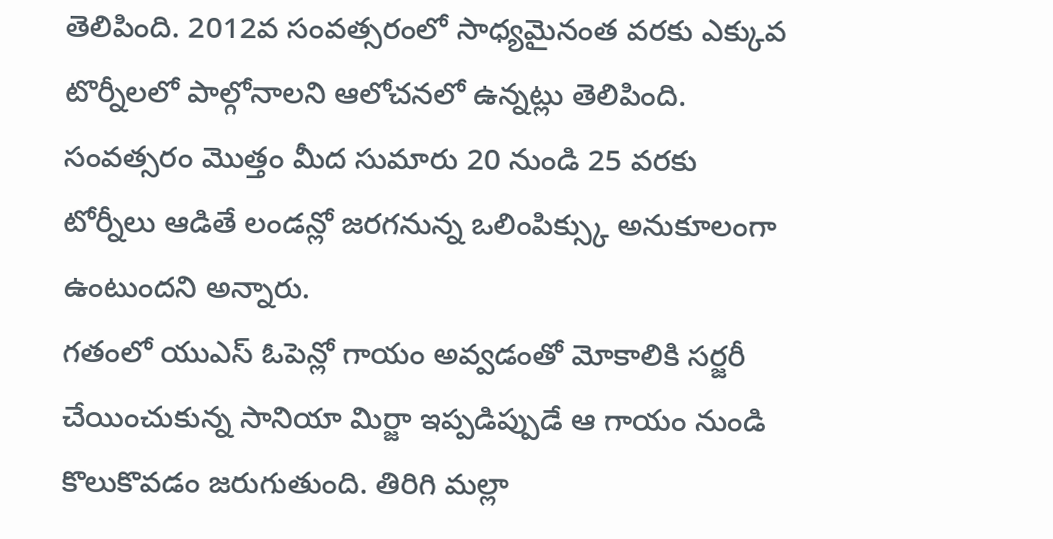తెలిపింది. 2012వ సంవత్సరంలో సాధ్యమైనంత వరకు ఎక్కువ టొర్నీలలో పాల్గోనాలని ఆలోచనలో ఉన్నట్లు తెలిపింది. సంవత్సరం మొత్తం మీద సుమారు 20 నుండి 25 వరకు టోర్నీలు ఆడితే లండన్లో జరగనున్న ఒలింపిక్స్కు అనుకూలంగా ఉంటుందని అన్నారు.
గతంలో యుఎస్ ఓపెన్లో గాయం అవ్వడంతో మోకాలికి సర్జరీ చేయించుకున్న సానియా మిర్జా ఇప్పడిప్పుడే ఆ గాయం నుండి కొలుకొవడం జరుగుతుంది. తిరిగి మల్లా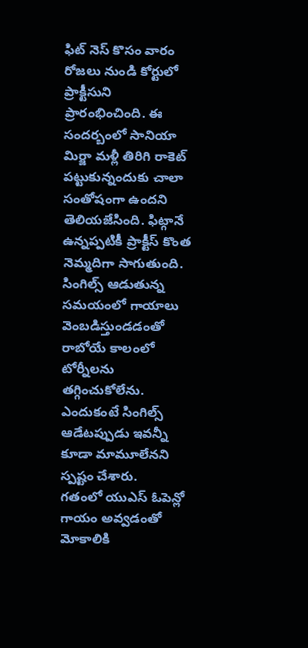ఫిట్ నెస్ కొసం వారం రోజలు నుండి కోర్టులో ప్రాక్టీసుని ప్రారంభించింది. ఈ సందర్బంలో సానియా మిర్జా మళ్లీ తిరిగి రాకెట్ పట్టుకున్నందుకు చాలా సంతోషంగా ఉందని తెలియజేసింది. ఫిట్గానే ఉన్నప్పటికీ ప్రాక్టీస్ కొంత నెమ్మదిగా సాగుతుంది. సింగిల్స్ ఆడుతున్న సమయంలో గాయాలు వెంబడిస్తుండడంతో రాబోయే కాలంలో టోర్నీలను తగ్గించుకోలేను. ఎందుకంటే సింగిల్స్ ఆడేటప్పుడు ఇవన్నీ కూడా మామూలేనని స్పష్టం చేశారు.
గతంలో యుఎస్ ఓపెన్లో గాయం అవ్వడంతో మోకాలికి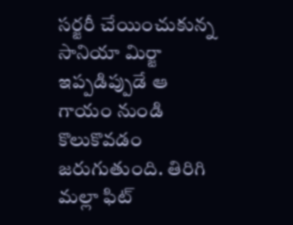సర్జరీ చేయించుకున్న సానియా మిర్జా ఇప్పడిప్పుడే ఆ గాయం నుండి కొలుకొవడం జరుగుతుంది. తిరిగి మల్లా ఫిట్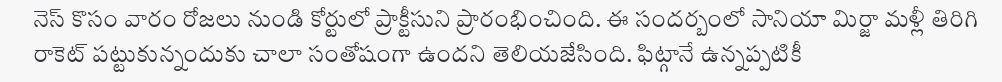నెస్ కొసం వారం రోజలు నుండి కోర్టులో ప్రాక్టీసుని ప్రారంభించింది. ఈ సందర్బంలో సానియా మిర్జా మళ్లీ తిరిగి రాకెట్ పట్టుకున్నందుకు చాలా సంతోషంగా ఉందని తెలియజేసింది. ఫిట్గానే ఉన్నప్పటికీ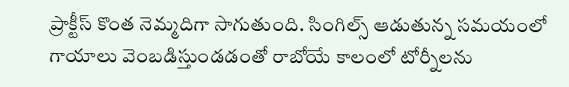ప్రాక్టీస్ కొంత నెమ్మదిగా సాగుతుంది. సింగిల్స్ ఆడుతున్న సమయంలో గాయాలు వెంబడిస్తుండడంతో రాబోయే కాలంలో టోర్నీలను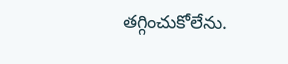తగ్గించుకోలేను.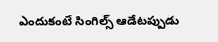ఎందుకంటే సింగిల్స్ ఆడేటప్పుడు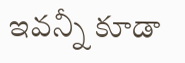ఇవన్నీ కూడా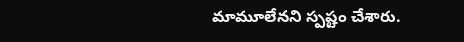మామూలేనని స్పష్టం చేశారు.